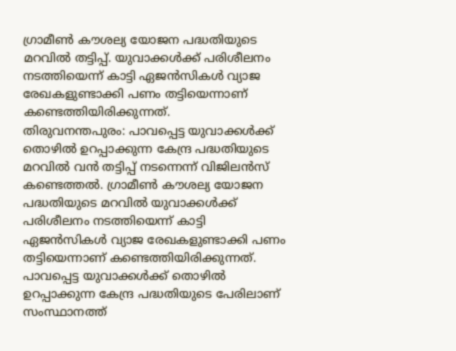ഗ്രാമീൺ കൗശല്യ യോജന പദ്ധതിയുടെ മറവിൽ തട്ടിപ്പ്. യുവാക്കൾക്ക് പരിശീലനം നടത്തിയെന്ന് കാട്ടി ഏജൻസികൾ വ്യാജ രേഖകളുണ്ടാക്കി പണം തട്ടിയെന്നാണ് കണ്ടെത്തിയിരിക്കുന്നത്.
തിരുവനന്തപുരം: പാവപ്പെട്ട യുവാക്കൾക്ക് തൊഴിൽ ഉറപ്പാക്കുന്ന കേന്ദ്ര പദ്ധതിയുടെ മറവിൽ വൻ തട്ടിപ്പ് നടന്നെന്ന് വിജിലൻസ് കണ്ടെത്തൽ. ഗ്രാമീൺ കൗശല്യ യോജന പദ്ധതിയുടെ മറവിൽ യുവാക്കൾക്ക് പരിശീലനം നടത്തിയെന്ന് കാട്ടി ഏജൻസികൾ വ്യാജ രേഖകളുണ്ടാക്കി പണം തട്ടിയെന്നാണ് കണ്ടെത്തിയിരിക്കുന്നത്. പാവപ്പെട്ട യുവാക്കൾക്ക് തൊഴിൽ ഉറപ്പാക്കുന്ന കേന്ദ്ര പദ്ധതിയുടെ പേരിലാണ് സംസ്ഥാനത്ത്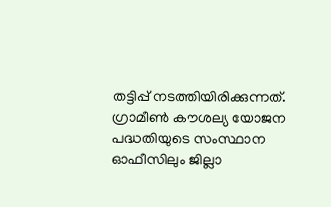തട്ടിപ്പ് നടത്തിയിരിക്കുന്നത്.
ഗ്രാമീൺ കൗശല്യ യോജന പദ്ധതിയുടെ സംസ്ഥാന ഓഫീസിലും ജില്ലാ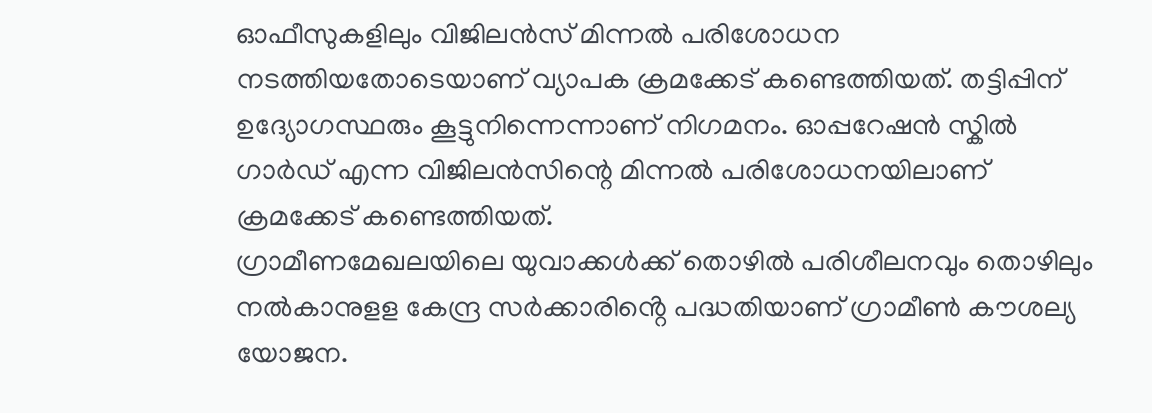ഓഫീസുകളിലും വിജിലൻസ് മിന്നൽ പരിശോധന നടത്തിയതോടെയാണ് വ്യാപക ക്രമക്കേട് കണ്ടെത്തിയത്. തട്ടിപ്പിന് ഉദ്യോഗസ്ഥരും കൂട്ടുനിന്നെന്നാണ് നിഗമനം. ഓപ്പറേഷൻ സ്കിൽ ഗാർഡ് എന്ന വിജിലൻസിന്റെ മിന്നൽ പരിശോധനയിലാണ് ക്രമക്കേട് കണ്ടെത്തിയത്.
ഗ്രാമീണമേഖലയിലെ യുവാക്കൾക്ക് തൊഴിൽ പരിശീലനവും തൊഴിലും നൽകാനുളള കേന്ദ്ര സർക്കാരിൻ്റെ പദ്ധതിയാണ് ഗ്രാമീൺ കൗശല്യ യോജന.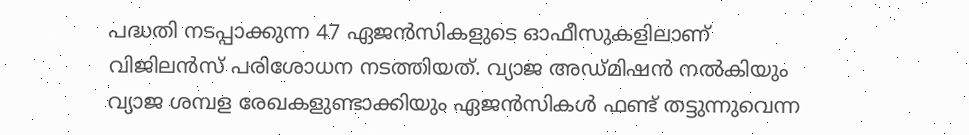പദ്ധതി നടപ്പാക്കുന്ന 47 ഏജൻസികളുടെ ഓഫീസുകളിലാണ് വിജിലൻസ് പരിശോധന നടത്തിയത്. വ്യാജ അഡ്മിഷൻ നൽകിയും വ്യാജ ശമ്പള രേഖകളുണ്ടാക്കിയും ഏജൻസികൾ ഫണ്ട് തട്ടുന്നുവെന്ന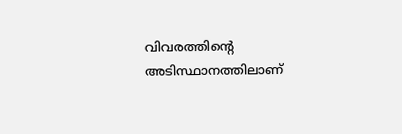വിവരത്തിന്റെ അടിസ്ഥാനത്തിലാണ്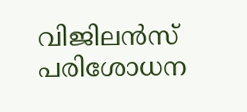വിജിലൻസ് പരിശോധന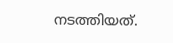നടത്തിയത്.